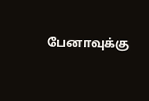பேனாவுக்கு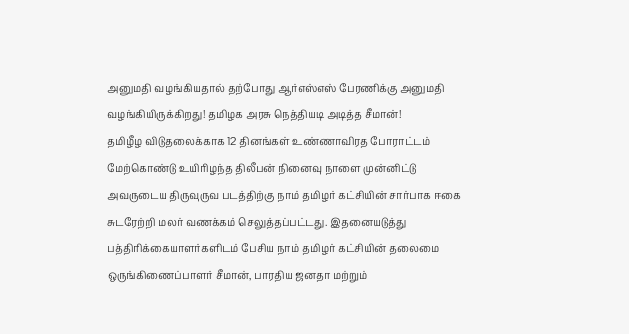அனுமதி வழங்கியதால் தற்போது ஆர்எஸ்எஸ் பேரணிக்கு அனுமதி வழங்கியிருக்கிறது! தமிழக அரசு நெத்தியடி அடித்த சீமான்!
தமிழீழ விடுதலைக்காக 12 தினங்கள் உண்ணாவிரத போராட்டம் மேற்கொண்டு உயிரிழந்த திலீபன் நினைவு நாளை முன்னிட்டு அவருடைய திருவுருவ படத்திற்கு நாம் தமிழர் கட்சியின் சார்பாக ஈகை சுடரேற்றி மலர் வணக்கம் செலுத்தப்பட்டது. இதனையடுத்து பத்திரிக்கையாளர்களிடம் பேசிய நாம் தமிழர் கட்சியின் தலைமை ஒருங்கிணைப்பாளர் சீமான், பாரதிய ஜனதா மற்றும்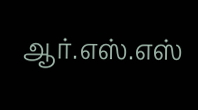ஆர்.எஸ்.எஸ்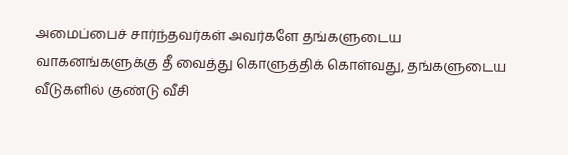அமைப்பைச் சார்ந்தவர்கள் அவர்களே தங்களுடைய வாகனங்களுக்கு தீ வைத்து கொளுத்திக் கொள்வது, தங்களுடைய வீடுகளில் குண்டு வீசி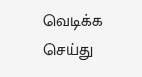வெடிக்க செய்து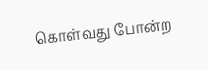கொள்வது போன்ற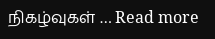நிகழ்வுகள் … Read more